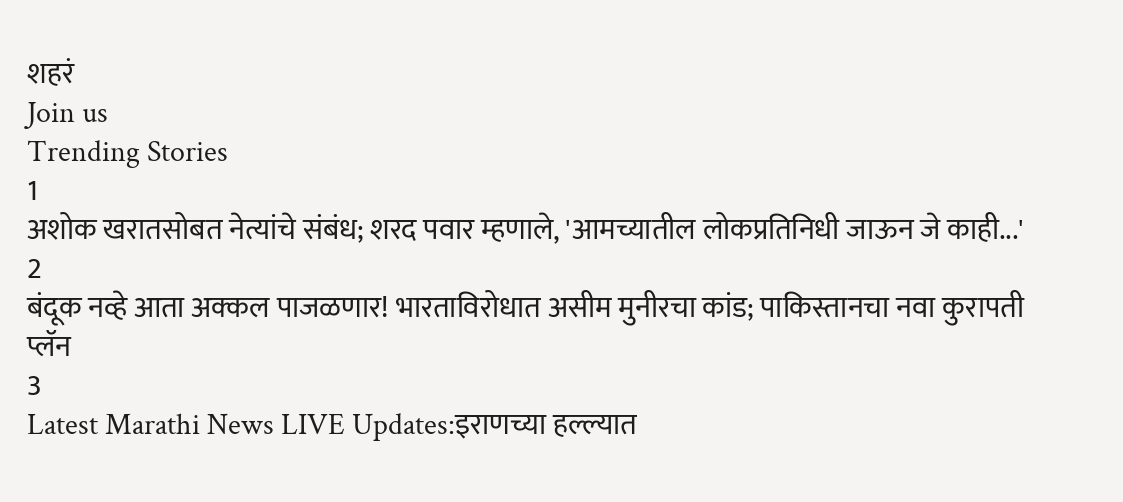शहरं
Join us
Trending Stories
1
अशोक खरातसोबत नेत्यांचे संबंध; शरद पवार म्हणाले, 'आमच्यातील लोकप्रतिनिधी जाऊन जे काही...'
2
बंदूक नव्हे आता अक्कल पाजळणार! भारताविरोधात असीम मुनीरचा कांड; पाकिस्तानचा नवा कुरापती प्लॅन
3
Latest Marathi News LIVE Updates:इराणच्या हल्ल्यात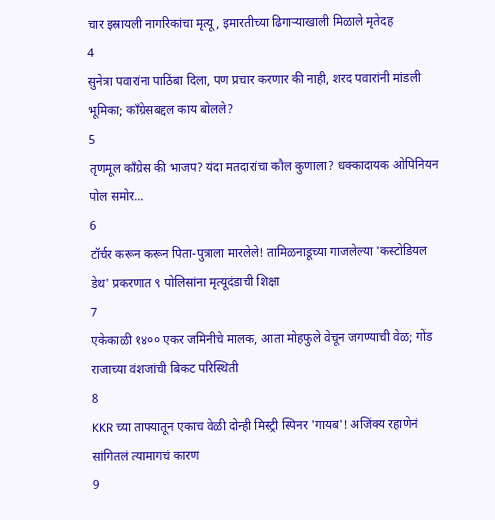चार इस्रायली नागरिकांचा मृत्यू, इमारतीच्या ढिगाऱ्याखाली मिळाले मृतेदह
4
सुनेत्रा पवारांना पाठिंबा दिला, पण प्रचार करणार की नाही, शरद पवारांनी मांडली भूमिका; काँग्रेसबद्दल काय बोलले?
5
तृणमूल काँग्रेस की भाजप? यंदा मतदारांचा कौल कुणाला? धक्कादायक ओपिनियन पोल समोर...
6
टॉर्चर करून करून पिता-पुत्राला मारलेले! तामिळनाडूच्या गाजलेल्या 'कस्टोडियल डेथ' प्रकरणात ९ पोलिसांना मृत्यूदंडाची शिक्षा
7
एकेकाळी १४०० एकर जमिनीचे मालक, आता मोहफुले वेचून जगण्याची वेळ; गोंड राजाच्या वंशजांची बिकट परिस्थिती
8
KKR च्या ताफ्यातून एकाच वेळी दोन्ही मिस्ट्री स्पिनर 'गायब'! अजिंक्य रहाणेनं सांगितलं त्यामागचं कारण
9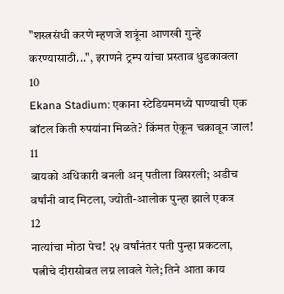"शस्त्रसंधी करणे म्हणजे शत्रूंना आणखी गुन्हे करण्यासाठी...", इराणने ट्रम्प यांचा प्रस्ताव धुडकावला
10
Ekana Stadium: एकाना स्टेडियममध्ये पाण्याची एक बॉटल किती रुपयांना मिळते? किंमत ऐकून चक्रावून जाल!
11
बायको अधिकारी बनली अन् पतीला विसरली; अडीच वर्षांनी वाद मिटला, ज्योती-आलोक पुन्हा झाले एकत्र
12
नात्यांचा मोठा पेच! २५ वर्षांनंतर पती पुन्हा प्रकटला, पत्नीचे दीरासोबत लग्न लावले गेले; तिने आता काय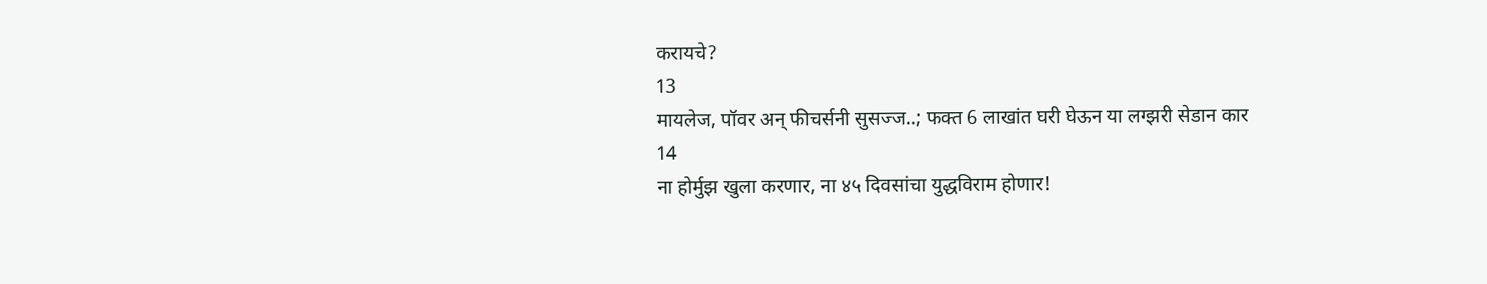करायचे?
13
मायलेज, पॉवर अन् फीचर्सनी सुसज्ज..; फक्त 6 लाखांत घरी घेऊन या लग्झरी सेडान कार
14
ना होर्मुझ खुला करणार, ना ४५ दिवसांचा युद्धविराम होणार!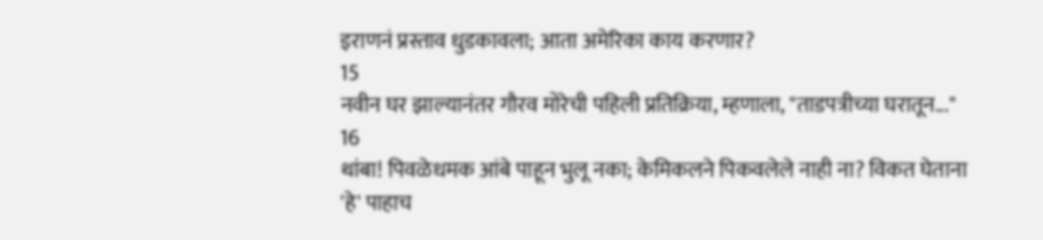इराणनं प्रस्ताव धुडकावला; आता अमेरिका काय करणार?
15
नवीन घर झाल्यानंतर गौरव मोरेची पहिली प्रतिक्रिया, म्हणाला, "ताडपत्रीच्या घरातून..."
16
थांबा! पिवळेधमक आंबे पाहून भुलू नका; केमिकलने पिकवलेले नाही ना? विकत घेताना 'हे' पाहाच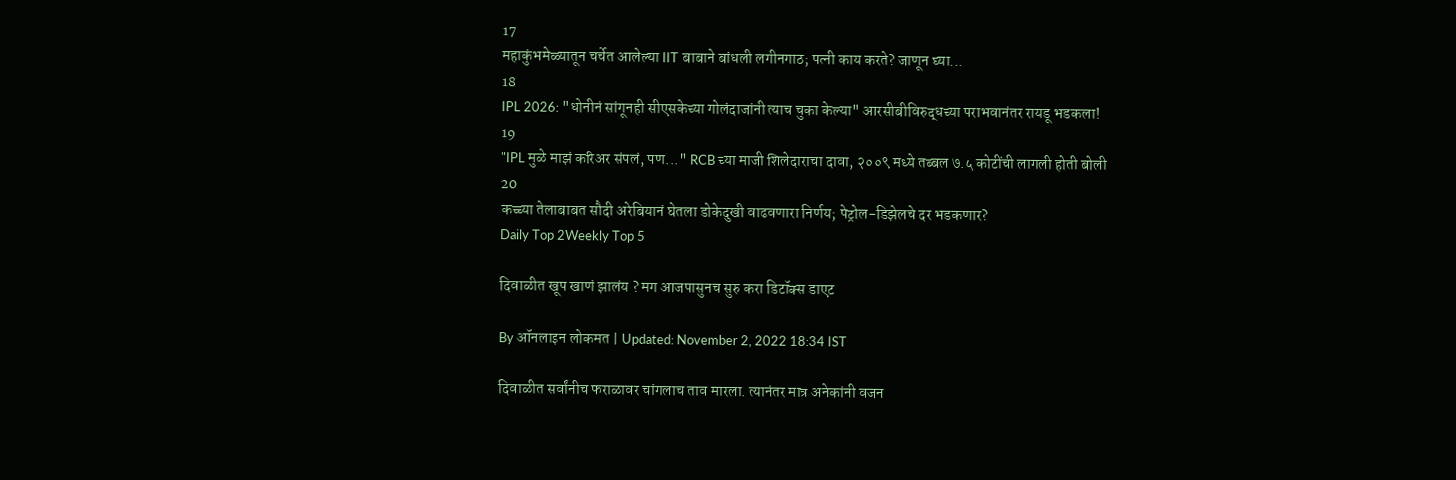17
महाकुंभमेळ्यातून चर्चेत आलेल्या IIT बाबाने बांधली लगीनगाठ; पत्नी काय करते? जाणून घ्या...
18
IPL 2026: "धोनीनं सांगूनही सीएसकेच्या गोलंदाजांनी त्याच चुका केल्या" आरसीबीविरुद्धच्या पराभवानंतर रायडू भडकला!
19
"IPL मुळे माझं करिअर संपलं, पण..." RCB च्या माजी शिलेदाराचा दावा, २००९ मध्ये तब्बल ७.५ कोटींची लागली होती बोली
20
कच्च्या तेलाबाबत सौदी अरेबियानं घेतला डोकेदुखी वाढवणारा निर्णय; पेट्रोल-डिझेलचे दर भडकणार?
Daily Top 2Weekly Top 5

दिवाळीत खूप खाणं झालंय ? मग आजपासुनच सुरु करा डिटॉक्स डाएट

By ऑनलाइन लोकमत | Updated: November 2, 2022 18:34 IST

दिवाळीत सर्वांनीच फराळावर चांगलाच ताव मारला. त्यानंतर मात्र अनेकांनी वजन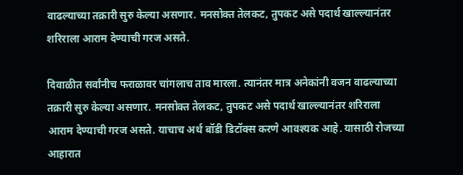वाढल्याच्या तक्रारी सुरु केल्या असणार. मनसोक्त तेलकट, तुपकट असे पदार्थ खाल्ल्यानंतर शरिराला आराम देण्याची गरज असते.

दिवाळीत सर्वांनीच फराळावर चांगलाच ताव मारला. त्यानंतर मात्र अनेकांनी वजन वाढल्याच्या तक्रारी सुरु केल्या असणार. मनसोक्त तेलकट, तुपकट असे पदार्थ खाल्ल्यानंतर शरिराला आराम देण्याची गरज असते. याचाच अर्थ बॉडी डिटॉक्स करणे आवश्यक आहे. यासाठी रोजच्या आहारात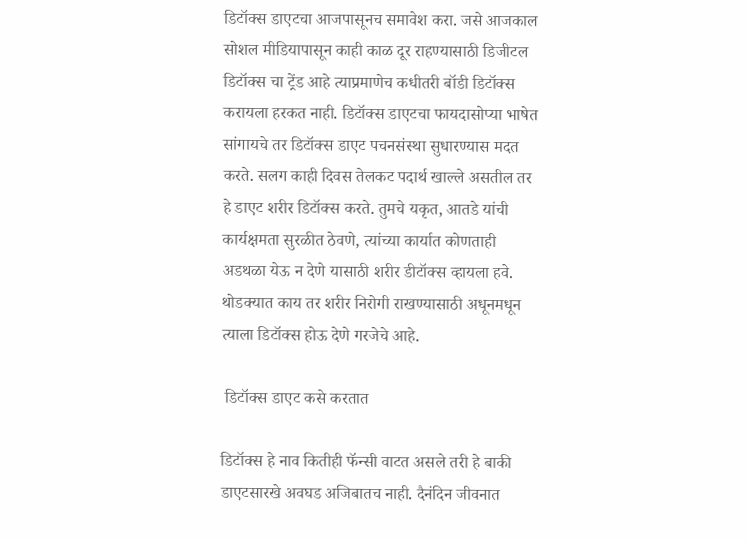डिटॉक्स डाएटचा आजपासूनच समावेश करा. जसे आजकाल सोशल मीडियापासून काही काळ दूर राहण्यासाठी डिजीटल डिटॉक्स चा ट्रेंड आहे त्याप्रमाणेच कधीतरी बॉडी डिटॉक्स करायला हरकत नाही. डिटॉक्स डाएटचा फायदासोप्या भाषेत सांगायचे तर डिटॉक्स डाएट पचनसंस्था सुधारण्यास मदत करते. सलग काही दिवस तेलकट पदार्थ खाल्ले असतील तर हे डाएट शरीर डिटॉक्स करते. तुमचे यकृत, आतडे यांची कार्यक्षमता सुरळीत ठेवणे, त्यांच्या कार्यात कोणताही अडथळा येऊ न देणे यासाठी शरीर डीटॉक्स व्हायला हवे. थोडक्यात काय तर शरीर निरोगी राखण्यासाठी अधूनमधून त्याला डिटॉक्स होऊ देणे गरजेचे आहे.

 डिटॉक्स डाएट कसे करतात

डिटॉक्स हे नाव कितीही फॅन्सी वाटत असले तरी हे बाकी डाएटसारखे अवघड अजिबातच नाही. दैनंदिन जीवनात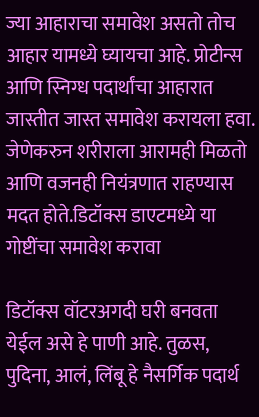ज्या आहाराचा समावेश असतो तोच आहार यामध्ये घ्यायचा आहे. प्रोटीन्स आणि स्निग्ध पदार्थांचा आहारात जास्तीत जास्त समावेश करायला हवा. जेणेकरुन शरीराला आरामही मिळतो आणि वजनही नियंत्रणात राहण्यास मदत होते.डिटॉक्स डाएटमध्ये या गोष्टींचा समावेश करावा

डिटॉक्स वॉटरअगदी घरी बनवता येईल असे हे पाणी आहे. तुळस, पुदिना, आलं, लिंबू हे नैसर्गिक पदार्थ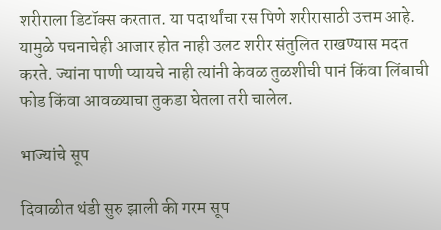शरीराला डिटॉक्स करतात. या पदार्थांचा रस पिणे शरीरासाठी उत्तम आहे. यामुळे पचनाचेही आजार होत नाही उलट शरीर संतुलित राखण्यास मदत करते. ज्यांना पाणी प्यायचे नाही त्यांनी केवळ तुळशीची पानं किंवा लिंबाची फोड किंवा आवळ्याचा तुकडा घेतला तरी चालेल.

भाज्यांचे सूप

दिवाळीत थंडी सुरु झाली की गरम सूप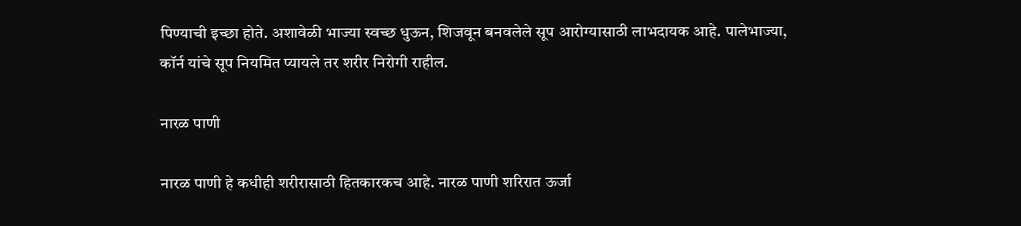पिण्याची इच्छा होते. अशावेळी भाज्या स्वच्छ धुऊन, शिजवून बनवलेले सूप आरोग्यासाठी लाभदायक आहे. पालेभाज्या, कॉर्न यांचे सूप नियमित प्यायले तर शरीर निरोगी राहील.

नारळ पाणी

नारळ पाणी हे कधीही शरीरासाठी हितकारकच आहे. नारळ पाणी शरिरात ऊर्जा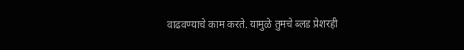वाढवण्याचे काम करते. यामुळे तुमचे ब्लड प्रेशरही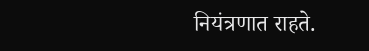नियंत्रणात राहते.